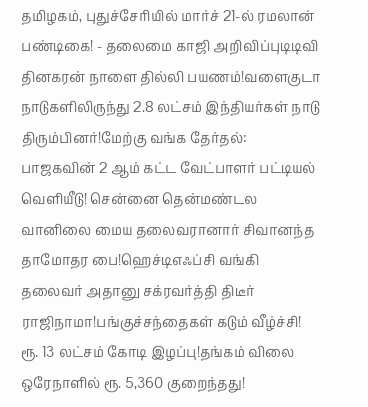தமிழகம், புதுச்சேரியில் மார்ச் 21-ல் ரமலான் பண்டிகை! - தலைமை காஜி அறிவிப்புடிடிவி தினகரன் நாளை தில்லி பயணம்!வளைகுடா நாடுகளிலிருந்து 2.8 லட்சம் இந்தியர்கள் நாடு திரும்பினர்!மேற்கு வங்க தேர்தல்: பாஜகவின் 2 ஆம் கட்ட வேட்பாளர் பட்டியல் வெளியீடு! சென்னை தென்மண்டல வானிலை மைய தலைவரானார் சிவானந்த தாமோதர பை!ஹெச்டிஎஃப்சி வங்கி தலைவர் அதானு சக்ரவர்த்தி திடீர் ராஜிநாமா!பங்குச்சந்தைகள் கடும் வீழ்ச்சி! ரூ. 13 லட்சம் கோடி இழப்பு!தங்கம் விலை ஒரேநாளில் ரூ. 5,360 குறைந்தது!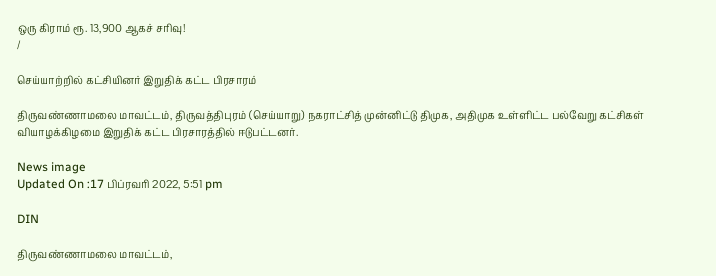ஒரு கிராம் ரூ. 13,900 ஆகச் சரிவு!
/

செய்யாற்றில் கட்சியினர் இறுதிக் கட்ட பிரசாரம்

திருவண்ணாமலை மாவட்டம், திருவத்திபுரம் (செய்யாறு) நகராட்சித் முன்னிட்டு திமுக, அதிமுக உள்ளிட்ட பல்வேறு கட்சிகள் வியாழக்கிழமை இறுதிக் கட்ட பிரசாரத்தில் ஈடுபட்டனர்.

News image
Updated On :17 பிப்ரவரி 2022, 5:51 pm

DIN

திருவண்ணாமலை மாவட்டம்,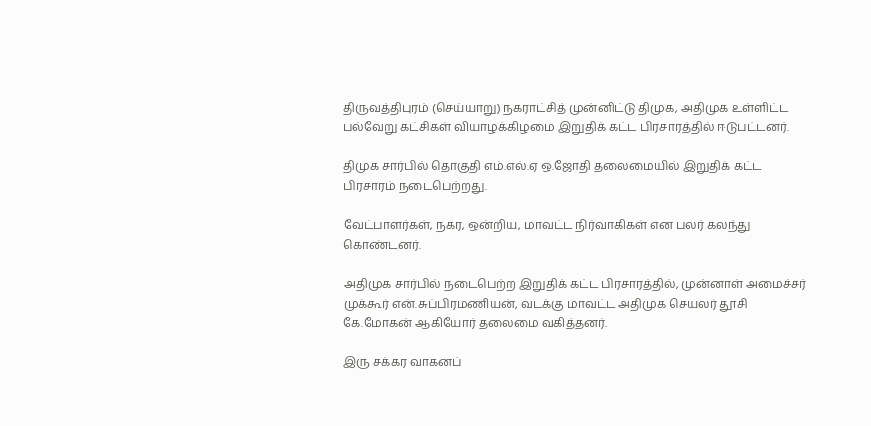திருவத்திபுரம் (செய்யாறு) நகராட்சித் முன்னிட்டு திமுக, அதிமுக உள்ளிட்ட பல்வேறு கட்சிகள் வியாழக்கிழமை இறுதிக் கட்ட பிரசாரத்தில் ஈடுபட்டனர்.

திமுக சார்பில் தொகுதி எம்.எல்.ஏ ஒ.ஜோதி தலைமையில் இறுதிக் கட்ட பிரசாரம் நடைபெற்றது.

வேட்பாளர்கள், நகர, ஒன்றிய, மாவட்ட நிர்வாகிகள் என பலர் கலந்து கொண்டனர்.

அதிமுக சார்பில் நடைபெற்ற இறுதிக் கட்ட பிரசாரத்தில், முன்னாள் அமைச்சர் முக்கூர் என்.சுப்பிரமணியன், வடக்கு மாவட்ட அதிமுக செயலர் தூசி கே.மோகன் ஆகியோர் தலைமை வகித்தனர்.

இரு சக்கர வாகனப்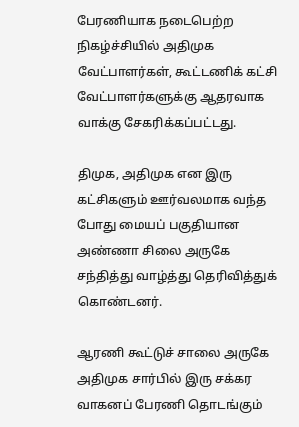பேரணியாக நடைபெற்ற நிகழ்ச்சியில் அதிமுக வேட்பாளர்கள், கூட்டணிக் கட்சி வேட்பாளர்களுக்கு ஆதரவாக வாக்கு சேகரிக்கப்பட்டது.

திமுக, அதிமுக என இரு கட்சிகளும் ஊர்வலமாக வந்த போது மையப் பகுதியான அண்ணா சிலை அருகே சந்தித்து வாழ்த்து தெரிவித்துக் கொண்டனர்.

ஆரணி கூட்டுச் சாலை அருகே அதிமுக சார்பில் இரு சக்கர வாகனப் பேரணி தொடங்கும்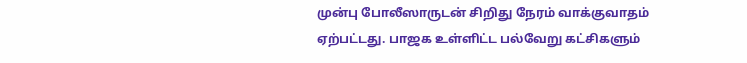முன்பு போலீஸாருடன் சிறிது நேரம் வாக்குவாதம் ஏற்பட்டது. பாஜக உள்ளிட்ட பல்வேறு கட்சிகளும்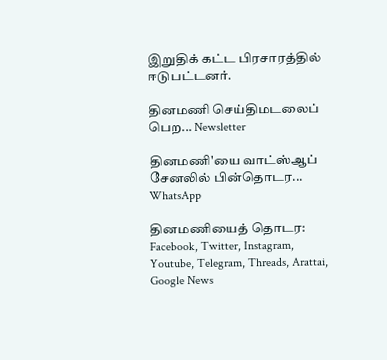இறுதிக் கட்ட பிரசாரத்தில் ஈடுபட்டனர்.

தினமணி செய்திமடலைப் பெற... Newsletter

தினமணி'யை வாட்ஸ்ஆப் சேனலில் பின்தொடர... WhatsApp

தினமணியைத் தொடர: Facebook, Twitter, Instagram, Youtube, Telegram, Threads, Arattai, Google News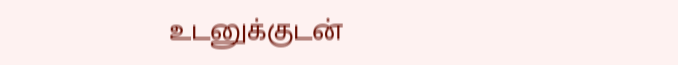உடனுக்குடன்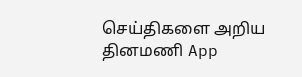செய்திகளை அறிய தினமணி App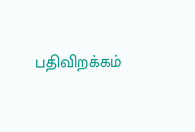பதிவிறக்கம்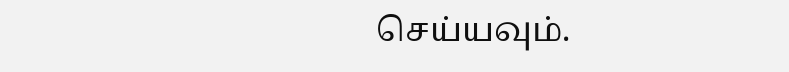செய்யவும்.